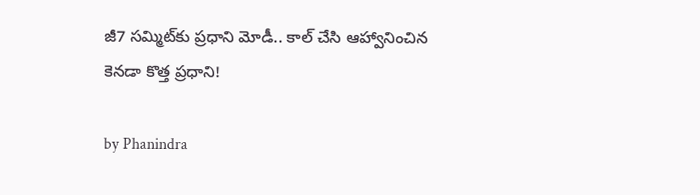జీ7 సమ్మిట్‌కు ప్రధాని మోడీ.. కాల్ చేసి ఆహ్వానించిన కెనడా కొత్త ప్రధాని!

by Phanindra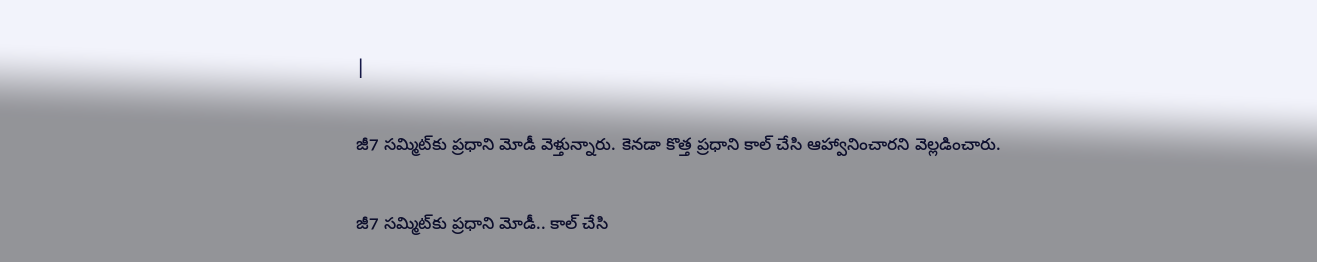|

జీ7 సమ్మిట్‌కు ప్రధాని మోడీ వెళ్తున్నారు. కెనడా కొత్త ప్రధాని కాల్ చేసి ఆహ్వానించారని వెల్లడించారు.

జీ7 సమ్మిట్‌కు ప్రధాని మోడీ.. కాల్ చేసి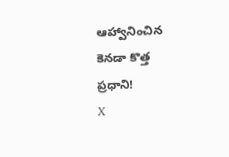ఆహ్వానించిన కెనడా కొత్త ప్రధాని!
X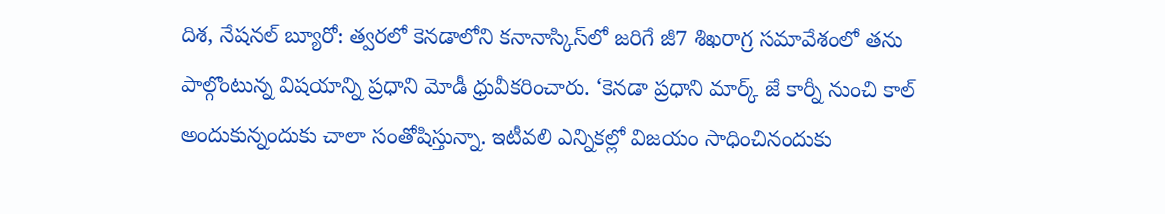దిశ, నేషనల్ బ్యూరో: త్వరలో కెనడాలోని కనానాస్కిస్‌లో జరిగే జీ7 శిఖరాగ్ర సమావేశంలో తను పాల్గొంటున్న విషయాన్ని ప్రధాని మోడీ ధ్రువీకరించారు. ‘కెనడా ప్రధాని మార్క్ జే కార్నీ నుంచి కాల్ అందుకున్నందుకు చాలా సంతోషిస్తున్నా. ఇటీవలి ఎన్నికల్లో విజయం సాధించినందుకు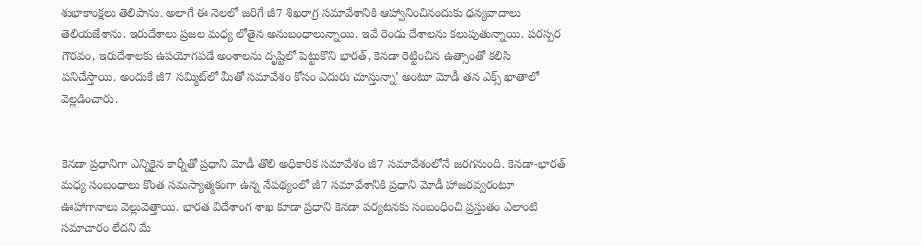శుభాకాంక్షలు తెలిపాను. అలాగే ఈ నెలలో జరిగే జీ7 శిఖరాగ్ర సమావేశానికి ఆహ్వానించినందుకు ధన్యవాదాలు తెలియజేశాను. ఇరుదేశాలు ప్రజల మధ్య లోతైన అనుబంధాలున్నాయి. ఇవే రెండు దేశాలను కలుపుతున్నాయి. పరస్పర గౌరవం, ఇరుదేశాలకు ఉపయోగపడే అంశాలను దృష్టిలో పెట్టుకొని భారత్, కెనడా రెట్టించిన ఉత్సాంతో కలిసి పనిచేస్తాయి. అందుకే జీ7 సమ్మిట్‌లో మీతో సమావేశం కోసం ఎదురు చూస్తున్నా’ అంటూ మోడీ తన ఎక్స్ ఖాతాలో వెల్లడించారు.


కెనడా ప్రధానిగా ఎన్నికైన కార్నీతో ప్రధాని మోడీ తొలి అధికారిక సమావేశం జీ7 సమావేశంలోనే జరగనుంది. కెనడా-భారత్ మధ్య సంబంధాలు కొంత సమస్యాత్మకంగా ఉన్న నేపథ్యంలో జీ7 సమావేశానికి ప్రధాని మోడీ హాజరవ్వరంటూ ఊహాగానాలు వెల్లువెత్తాయి. భారత విదేశాంగ శాఖ కూడా ప్రధాని కెనడా పర్యటనకు సంబంధించి ప్రస్తుతం ఎలాంటి సమాచారం లేదని మే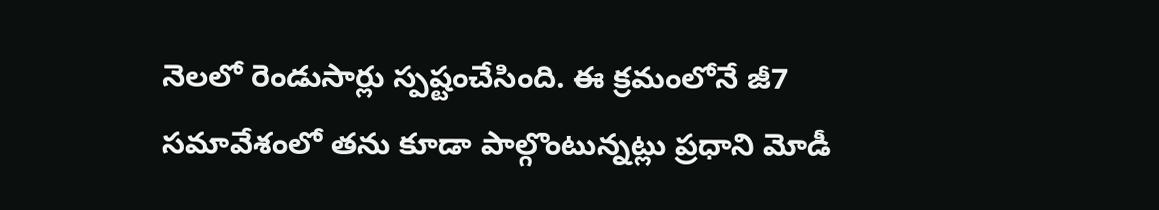నెలలో రెండుసార్లు స్పష్టంచేసింది. ఈ క్రమంలోనే జీ7 సమావేశంలో తను కూడా పాల్గొంటున్నట్లు ప్రధాని మోడీ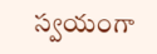స్వయంగా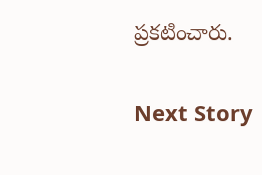ప్రకటించారు.

Next Story